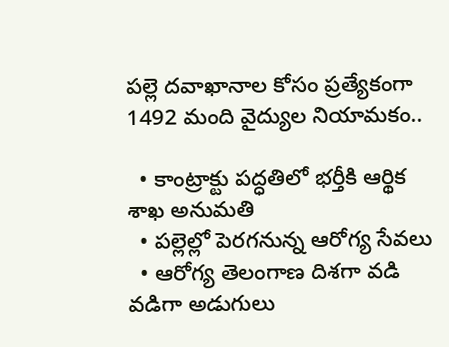పల్లె దవాఖానాల కోసం ప్రత్యేకంగా 1492 మంది వైద్యుల నియామకం..

  • కాంట్రాక్టు పద్ధతిలో భర్తీకి ఆర్థిక శాఖ అనుమతి
  • పల్లెల్లో పెరగనున్న ఆరోగ్య సేవలు
  • ఆరోగ్య తెలంగాణ దిశగా వడి వడిగా అడుగులు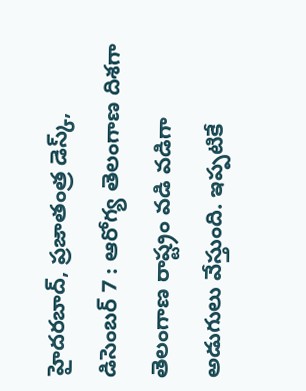హైదరబాద్‌, ప్రజాతంత్ర డెస్క్, డిసెంబర్‌ 7 : ఆరోగ్య తెలంగాణ దిశగా  తెలంగాణ రాష్ట్రం వడి వడిగా అడుగులు వేస్తుంది. ఇప్పటికే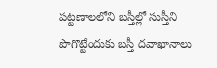పట్టణాలలోని బస్తీల్లో సుస్తీని పొగొట్టేందుకు బస్తీ దవాఖానాలు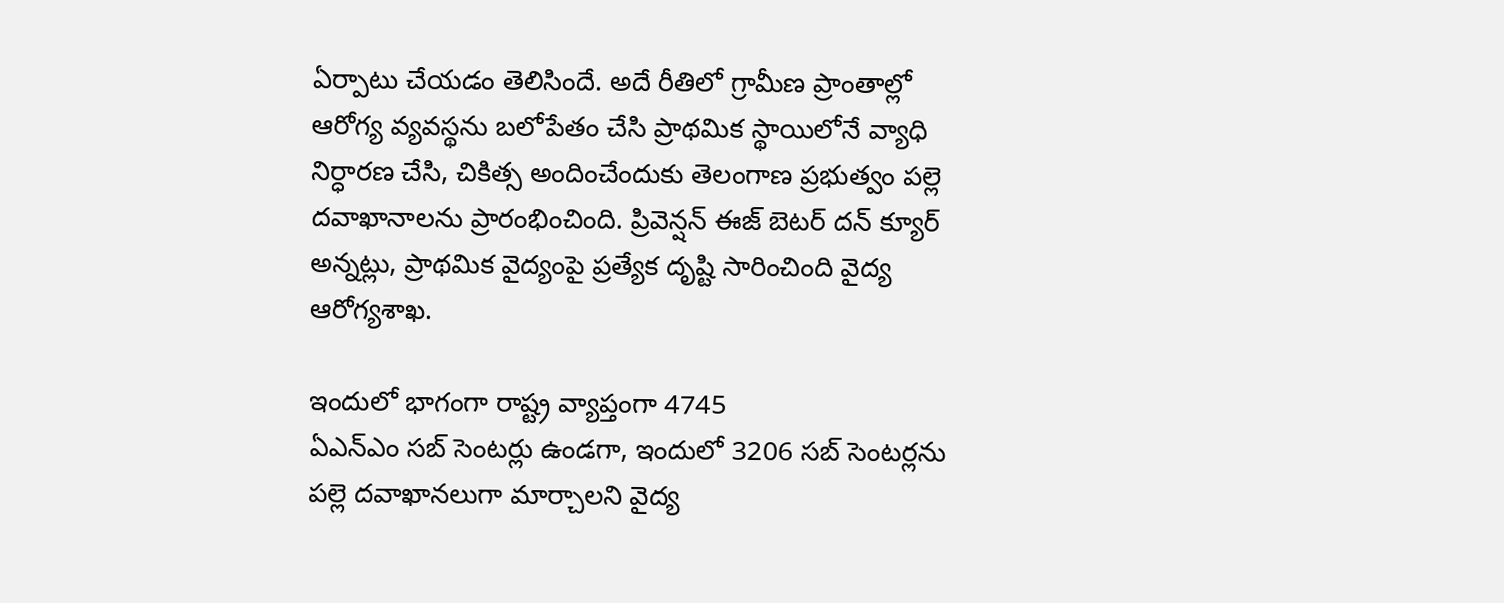ఏర్పాటు చేయడం తెలిసిందే. అదే రీతిలో గ్రామీణ ప్రాంతాల్లో ఆరోగ్య వ్యవస్థను బలోపేతం చేసి ప్రాథమిక స్థాయిలోనే వ్యాధి నిర్ధారణ చేసి, చికిత్స అందించేందుకు తెలంగాణ ప్రభుత్వం పల్లె దవాఖానాలను ప్రారంభించింది. ప్రివెన్షన్‌ ఈజ్‌ ‌బెటర్‌ ‌దన్‌ ‌క్యూర్‌ అన్నట్లు, ప్రాథమిక వైద్యంపై ప్రత్యేక దృష్టి సారించింది వైద్య ఆరోగ్యశాఖ.

ఇందులో భాగంగా రాష్ట్ర వ్యాప్తంగా 4745 ఏఎన్‌ఎం ‌సబ్‌ ‌సెంటర్లు ఉండగా, ఇందులో 3206 సబ్‌ ‌సెంటర్లను పల్లె దవాఖానలుగా మార్చాలని వైద్య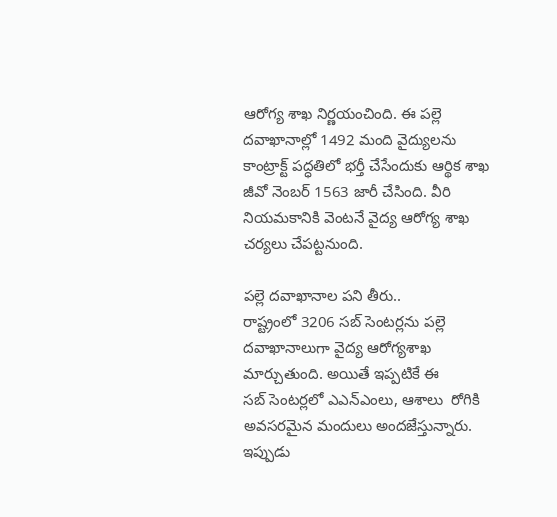ఆరోగ్య శాఖ నిర్ణయంచింది. ఈ పల్లె దవాఖానాల్లో 1492 మంది వైద్యులను కాంట్రాక్ట్ ‌పద్ధతిలో భర్తీ చేసేందుకు ఆర్థిక శాఖ జీవో నెంబర్‌ 1563 జారీ చేసింది. వీరి నియమకానికి వెంటనే వైద్య ఆరోగ్య శాఖ చర్యలు చేపట్టనుంది.

పల్లె దవాఖానాల పని తీరు..
రాష్ట్రంలో 3206 సబ్‌ ‌సెంటర్లను పల్లె దవాఖానాలుగా వైద్య ఆరోగ్యశాఖ మార్చుతుంది. అయితే ఇప్పటికే ఈ సబ్‌ ‌సెంటర్లలో ఎఎన్‌ఎం‌లు, ఆశాలు  రోగికి అవసరమైన మందులు అందజేస్తున్నారు. ఇప్పుడు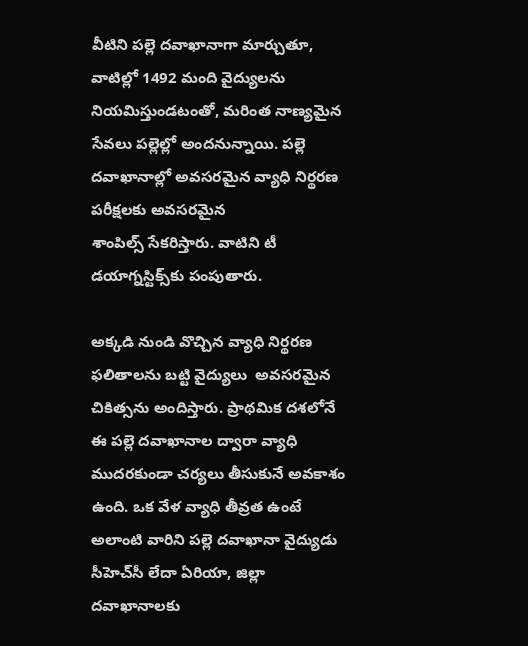వీటిని పల్లె దవాఖానాగా మార్చుతూ, వాటిల్లో 1492 మంది వైద్యులను నియమిస్తుండటంతో, మరింత నాణ్యమైన సేవలు పల్లెల్లో అందనున్నాయి. పల్లె దవాఖానాల్లో అవసరమైన వ్యాధి నిర్థరణ పరీక్షలకు అవసరమైన శాంపిల్స్ ‌సేకరిస్తారు. వాటిని టీ డయాగ్నస్టిక్స్‌కు పంపుతారు.

అక్కడి నుండి వొచ్చిన వ్యాధి నిర్థరణ ఫలితాలను బట్టి వైద్యులు  అవసరమైన చికిత్సను అందిస్తారు. ప్రాథమిక దశలోనే ఈ పల్లె దవాఖానాల ద్వారా వ్యాధి ముదరకుండా చర్యలు తీసుకునే అవకాశం ఉంది. ఒక వేళ వ్యాధి తీవ్రత ఉంటే అలాంటి వారిని పల్లె దవాఖానా వైద్యుడు  సీహెచ్‌సీ లేదా ఏరియా, జిల్లా దవాఖానాలకు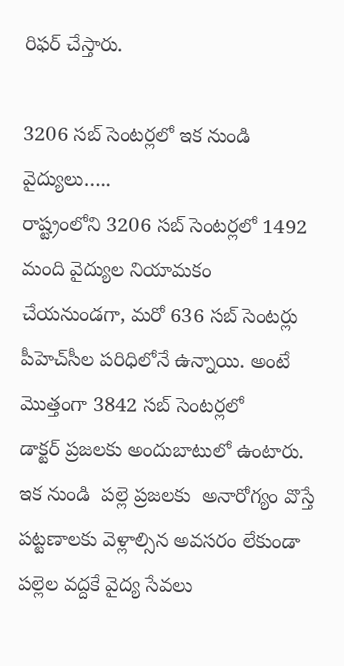రిఫర్‌ ‌చేస్తారు.

3206 సబ్‌ ‌సెంటర్లలో ఇక నుండి వైద్యులు…..
రాష్ట్రంలోని 3206 సబ్‌ ‌సెంటర్లలో 1492 మంది వైద్యుల నియామకం  చేయనుండగా, మరో 636 సబ్‌ ‌సెంటర్లు పీహెచ్‌సీల పరిధిలోనే ఉన్నాయి. అంటే మొత్తంగా 3842 సబ్‌ ‌సెంటర్లలో డాక్టర్‌ ‌ప్రజలకు అందుబాటులో ఉంటారు. ఇక నుండి  పల్లె ప్రజలకు  అనారోగ్యం వొస్తే పట్టణాలకు వెళ్లాల్సిన అవసరం లేకుండా పల్లెల వద్దకే వైద్య సేవలు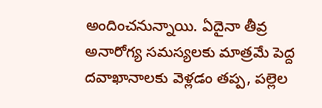అందించనున్నాయి. ఏదైనా తీవ్ర అనారోగ్య సమస్యలకు మాత్రమే పెద్ద దవాఖానాలకు వెళ్లడం తప్ప, పల్లెల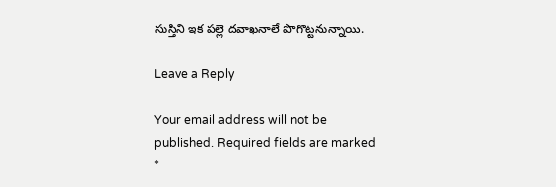సుస్తిని ఇక పల్లె దవాఖనాలే పొగొట్టనున్నాయి.

Leave a Reply

Your email address will not be published. Required fields are marked *